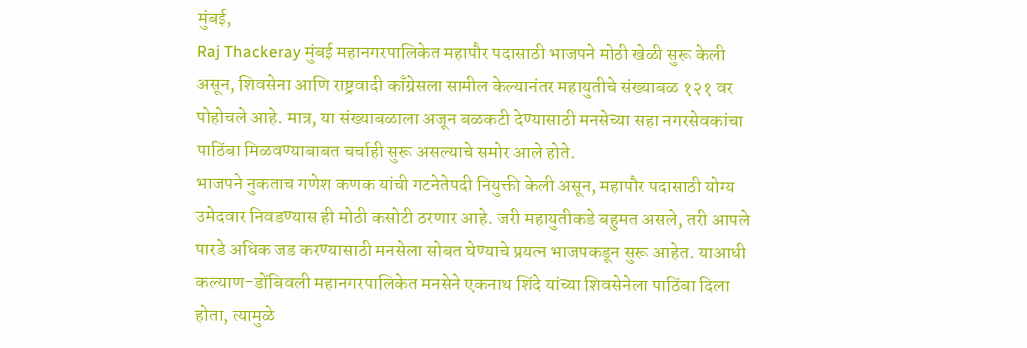मुंबई,
Raj Thackeray मुंबई महानगरपालिकेत महापौर पदासाठी भाजपने मोठी खेळी सुरू केली असून, शिवसेना आणि राष्ट्रवादी काँग्रेसला सामील केल्यानंतर महायुतीचे संख्याबळ १२१ वर पोहोचले आहे. मात्र, या संख्याबळाला अजून बळकटी देण्यासाठी मनसेच्या सहा नगरसेवकांचा पाठिंबा मिळवण्याबाबत चर्चाही सुरू असल्याचे समोर आले होते.
भाजपने नुकताच गणेश कणक यांची गटनेतेपदी नियुक्ती केली असून, महापौर पदासाठी योग्य उमेदवार निवडण्यास ही मोठी कसोटी ठरणार आहे. जरी महायुतीकडे बहुमत असले, तरी आपले पारडे अधिक जड करण्यासाठी मनसेला सोबत घेण्याचे प्रयत्न भाजपकडून सुरू आहेत. याआधी कल्याण-डोंबिवली महानगरपालिकेत मनसेने एकनाथ शिंदे यांच्या शिवसेनेला पाठिंबा दिला होता, त्यामुळे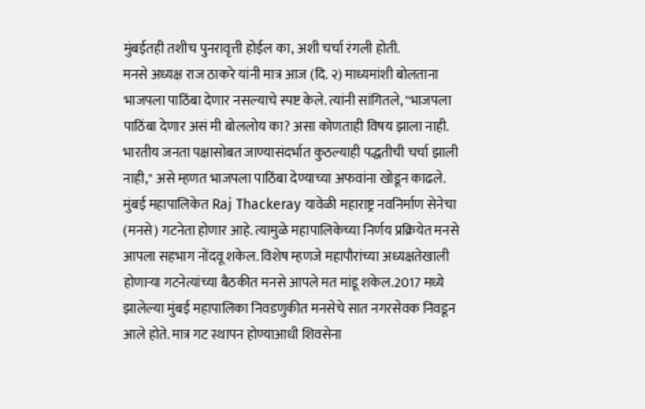मुंबईतही तशीच पुनरावृत्ती होईल का, अशी चर्चा रंगली होती.
मनसे अध्यक्ष राज ठाकरे यांनी मात्र आज (दि. २) माध्यमांशी बोलताना भाजपला पाठिंबा देणार नसल्याचे स्पष्ट केले. त्यांनी सांगितले, "भाजपला पाठिंबा देणार असं मी बोललोय का? असा कोणताही विषय झाला नाही. भारतीय जनता पक्षासोबत जाण्यासंदर्भात कुठल्याही पद्धतीची चर्चा झाली नाही," असे म्हणत भाजपला पाठिंबा देण्याच्या अफवांना खोडून काढले.
मुंबई महापालिकेत Raj Thackeray यावेळी महाराष्ट्र नवनिर्माण सेनेचा (मनसे) गटनेता होणार आहे. त्यामुळे महापालिकेच्या निर्णय प्रक्रियेत मनसे आपला सहभाग नोंदवू शकेल. विशेष म्हणजे महापौरांच्या अध्यक्षतेखाली होणाऱ्या गटनेत्यांच्या बैठकीत मनसे आपले मत मांडू शकेल.2017 मध्ये झालेल्या मुंबई महापालिका निवडणुकीत मनसेचे सात नगरसेवक निवडून आले होते. मात्र गट स्थापन होण्याआधी शिवसेना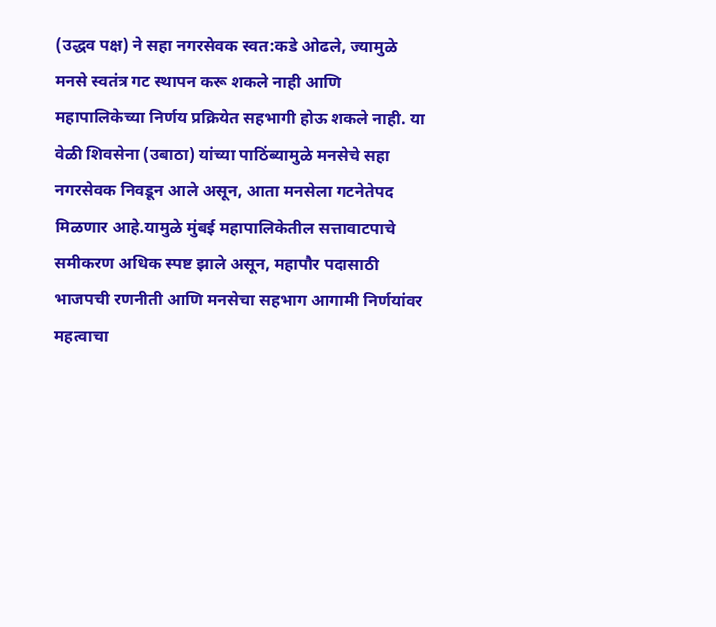(उद्धव पक्ष) ने सहा नगरसेवक स्वत:कडे ओढले, ज्यामुळे मनसे स्वतंत्र गट स्थापन करू शकले नाही आणि महापालिकेच्या निर्णय प्रक्रियेत सहभागी होऊ शकले नाही. या वेळी शिवसेना (उबाठा) यांच्या पाठिंब्यामुळे मनसेचे सहा नगरसेवक निवडून आले असून, आता मनसेला गटनेतेपद मिळणार आहे.यामुळे मुंबई महापालिकेतील सत्तावाटपाचे समीकरण अधिक स्पष्ट झाले असून, महापौर पदासाठी भाजपची रणनीती आणि मनसेचा सहभाग आगामी निर्णयांवर महत्वाचा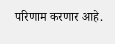परिणाम करणार आहे.